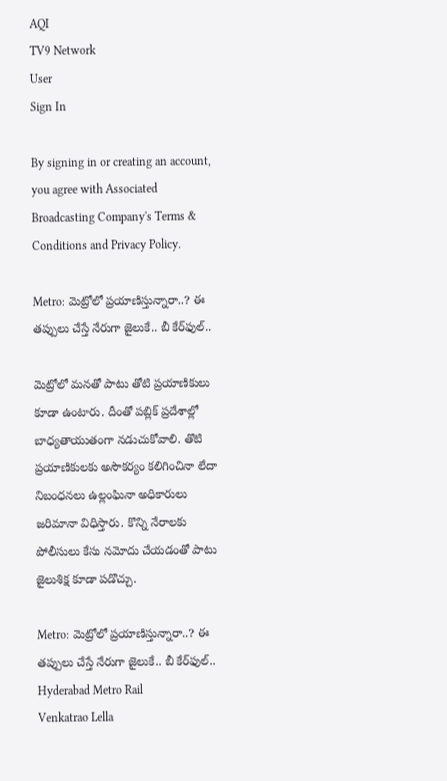AQI
TV9 Network
User
Sign In

By signing in or creating an account, you agree with Associated Broadcasting Company's Terms & Conditions and Privacy Policy.

Metro: మెట్రోలో ప్రయాణిస్తున్నారా..? ఈ తప్పులు చేస్తే నేరుగా జైలుకే.. బీ కేర్‌ఫుల్..

మెట్రోలో మనతో పాటు తోటి ప్రయాణికులు కూడా ఉంటారు. దీంతో పబ్లిక్ ప్రదేశాల్లో బాధ్యతాయుతంగా నడుచుకోవాలి. తొటి ప్రయాణికులకు అసౌకర్యం కలిగించినా లేదా నిబంధనలు ఉల్లంఘినా అధికారులు జరిమానా విధిస్తారు. కొన్ని నేరాలకు పోలీసులు కేసు నమోదు చేయడంతో పాటు జైలుశిక్ష కూడా పడొచ్చు.

Metro: మెట్రోలో ప్రయాణిస్తున్నారా..? ఈ తప్పులు చేస్తే నేరుగా జైలుకే.. బీ కేర్‌ఫుల్..
Hyderabad Metro Rail
Venkatrao Lella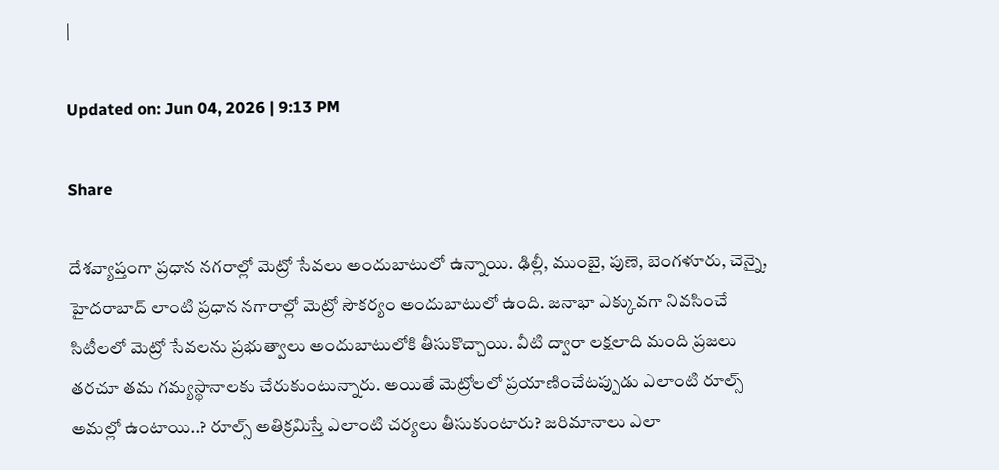|

Updated on: Jun 04, 2026 | 9:13 PM

Share

దేశవ్యాప్తంగా ప్రధాన నగరాల్లో మెట్రో సేవలు అందుబాటులో ఉన్నాయి. ఢిల్లీ, ముంబై, పుణె, బెంగళూరు, చెన్నై, హైదరాబాద్ లాంటి ప్రధాన నగారాల్లో మెట్రో సౌకర్యం అందుబాటులో ఉంది. జనాభా ఎక్కువగా నివసించే సిటీలలో మెట్రో సేవలను ప్రభుత్వాలు అందుబాటులోకి తీసుకొచ్చాయి. వీటి ద్వారా లక్షలాది మంది ప్రజలు తరచూ తమ గమ్యస్థానాలకు చేరుకుంటున్నారు. అయితే మెట్రోలలో ప్రయాణించేటప్పుడు ఎలాంటి రూల్స్ అమల్లో ఉంటాయి..? రూల్స్ అతిక్రమిస్తే ఎలాంటి చర్యలు తీసుకుంటారు? జరిమానాలు ఎలా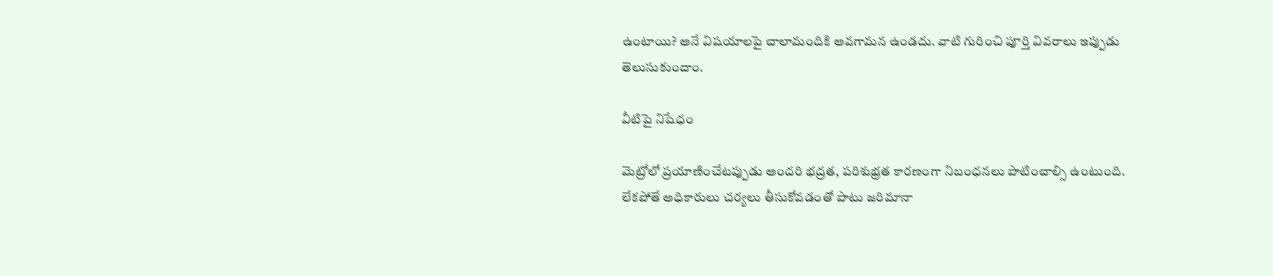ఉంటాయి? అనే విషయాలపై చాలామందికి అవగామన ఉండదు. వాటి గురించి పూర్తి వివరాలు ఇప్పుడు తెలుసుకుందాం.

వీటిపై నిషేధం

మెట్రోలో ప్రయాణించేటప్పుడు అందరి భద్రత, పరిశుభ్రత కారణంగా నిబంధనలు పాటించాల్సి ఉంటుంది. లేకపోతే అధికారులు చర్యలు తీసుకోవడంతో పాటు జరిమానా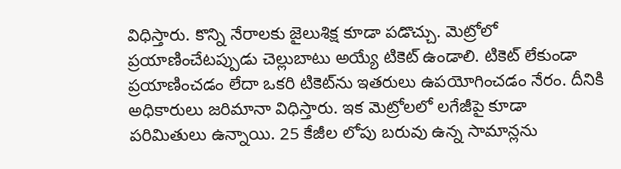విధిస్తారు. కొన్ని నేరాలకు జైలుశిక్ష కూడా పడొచ్చు. మెట్రోలో ప్రయాణించేటప్పుడు చెల్లుబాటు అయ్యే టికెట్ ఉండాలి. టికెట్ లేకుండా ప్రయాణించడం లేదా ఒకరి టికెట్‌ను ఇతరులు ఉపయోగించడం నేరం. దీనికి అధికారులు జరిమానా విధిస్తారు. ఇక మెట్రోలలో లగేజీపై కూడా పరిమితులు ఉన్నాయి. 25 కేజీల లోపు బరువు ఉన్న సామాన్లను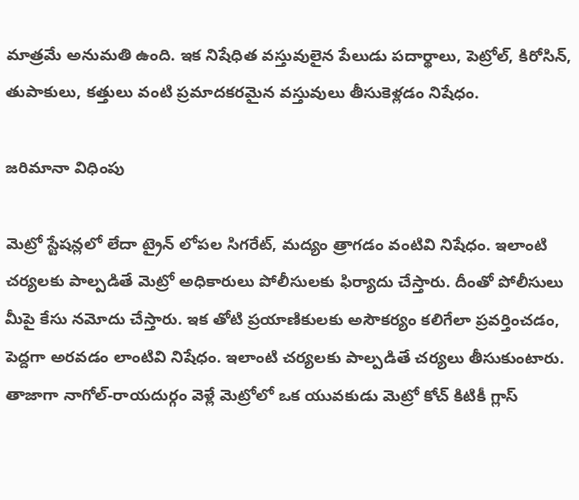మాత్రమే అనుమతి ఉంది. ఇక నిషేధిత వస్తువులైన పేలుడు పదార్థాలు, పెట్రోల్, కిరోసిన్, తుపాకులు, కత్తులు వంటి ప్రమాదకరమైన వస్తువులు తీసుకెళ్లడం నిషేధం.

జరిమానా విధింపు

మెట్రో స్టేషన్లలో లేదా ట్రైన్ లోపల సిగరేట్, మద్యం త్రాగడం వంటివి నిషేధం. ఇలాంటి చర్యలకు పాల్పడితే మెట్రో అధికారులు పోలీసులకు ఫిర్యాదు చేస్తారు. దీంతో పోలీసులు మీపై కేసు నమోదు చేస్తారు. ఇక తోటి ప్రయాణికులకు అసౌకర్యం కలిగేలా ప్రవర్తించడం, పెద్దగా అరవడం లాంటివి నిషేధం. ఇలాంటి చర్యలకు పాల్పడితే చర్యలు తీసుకుంటారు. తాజాగా నాగోల్-రాయదుర్గం వెళ్లే మెట్రోలో ఒక యువకుడు మెట్రో కోచ్ కిటికీ గ్లాస్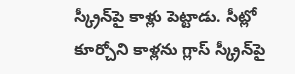స్క్రీన్‌పై కాళ్లు పెట్టాడు. సీట్లో కూర్చోని కాళ్లను గ్లాస్ స్క్రీన్‌పై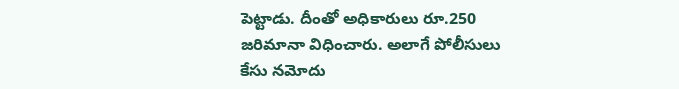పెట్టాడు. దీంతో అధికారులు రూ.250 జరిమానా విధించారు. అలాగే పోలీసులు కేసు నమోదు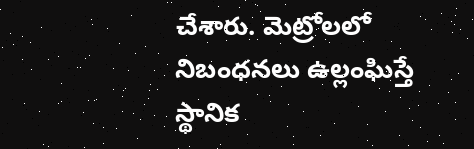చేశారు. మెట్రోలలో నిబంధనలు ఉల్లంఘిస్తే స్థానిక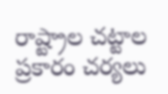రాష్ట్రాల చట్టాల ప్రకారం చర్యలు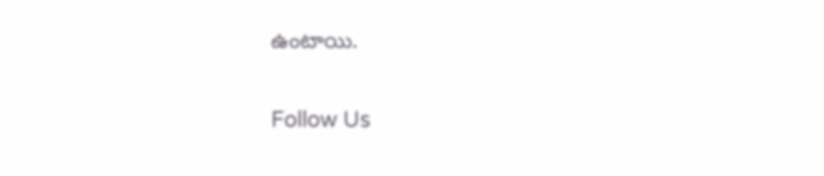ఉంటాయి.

Follow Us